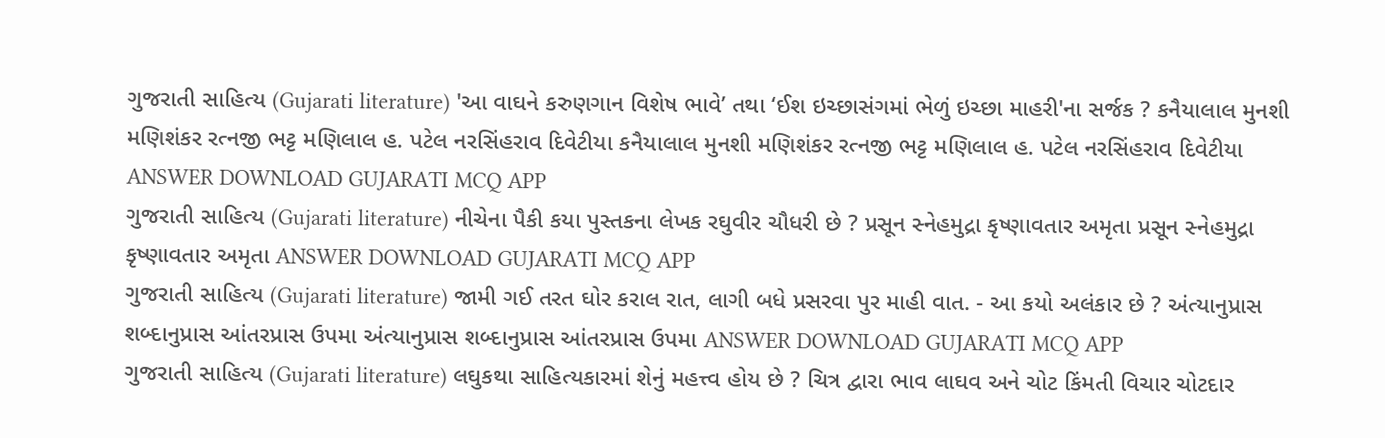ગુજરાતી સાહિત્ય (Gujarati literature) 'આ વાઘને કરુણગાન વિશેષ ભાવે’ તથા ‘ઈશ ઇચ્છાસંગમાં ભેળું ઇચ્છા માહરી'ના સર્જક ? કનૈયાલાલ મુનશી મણિશંકર રત્નજી ભટ્ટ મણિલાલ હ. પટેલ નરસિંહરાવ દિવેટીયા કનૈયાલાલ મુનશી મણિશંકર રત્નજી ભટ્ટ મણિલાલ હ. પટેલ નરસિંહરાવ દિવેટીયા ANSWER DOWNLOAD GUJARATI MCQ APP
ગુજરાતી સાહિત્ય (Gujarati literature) નીચેના પૈકી કયા પુસ્તકના લેખક રઘુવીર ચૌધરી છે ? પ્રસૂન સ્નેહમુદ્રા કૃષ્ણાવતાર અમૃતા પ્રસૂન સ્નેહમુદ્રા કૃષ્ણાવતાર અમૃતા ANSWER DOWNLOAD GUJARATI MCQ APP
ગુજરાતી સાહિત્ય (Gujarati literature) જામી ગઈ તરત ઘોર કરાલ રાત, લાગી બધે પ્રસરવા પુર માહી વાત. - આ કયો અલંકાર છે ? અંત્યાનુપ્રાસ શબ્દાનુપ્રાસ આંતરપ્રાસ ઉપમા અંત્યાનુપ્રાસ શબ્દાનુપ્રાસ આંતરપ્રાસ ઉપમા ANSWER DOWNLOAD GUJARATI MCQ APP
ગુજરાતી સાહિત્ય (Gujarati literature) લઘુકથા સાહિત્યકારમાં શેનું મહત્ત્વ હોય છે ? ચિત્ર દ્વારા ભાવ લાઘવ અને ચોટ કિંમતી વિચાર ચોટદાર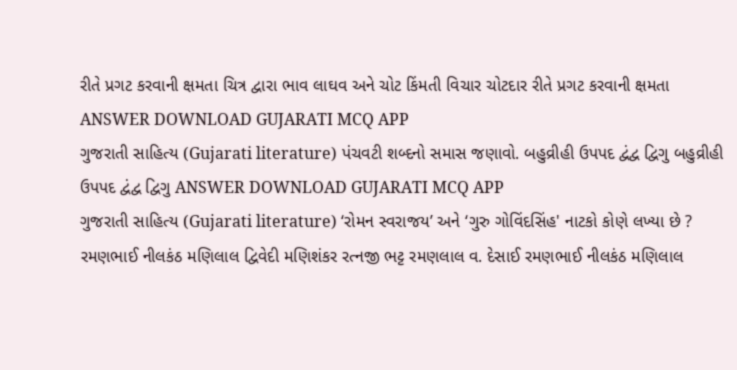રીતે પ્રગટ કરવાની ક્ષમતા ચિત્ર દ્વારા ભાવ લાઘવ અને ચોટ કિંમતી વિચાર ચોટદાર રીતે પ્રગટ કરવાની ક્ષમતા ANSWER DOWNLOAD GUJARATI MCQ APP
ગુજરાતી સાહિત્ય (Gujarati literature) પંચવટી શબ્દનો સમાસ જણાવો. બહુવ્રીહી ઉપપદ દ્વંદ્વ દ્વિગુ બહુવ્રીહી ઉપપદ દ્વંદ્વ દ્વિગુ ANSWER DOWNLOAD GUJARATI MCQ APP
ગુજરાતી સાહિત્ય (Gujarati literature) ‘રોમન સ્વરાજય’ અને ‘ગુરુ ગોવિંદસિંહ' નાટકો કોણે લખ્યા છે ? રમણભાઈ નીલકંઠ મણિલાલ દ્વિવેદી મણિશંકર રત્નજી ભટ્ટ રમણલાલ વ. દેસાઈ રમણભાઈ નીલકંઠ મણિલાલ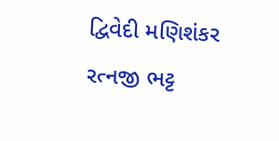દ્વિવેદી મણિશંકર રત્નજી ભટ્ટ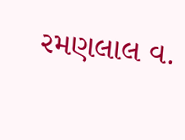રમણલાલ વ.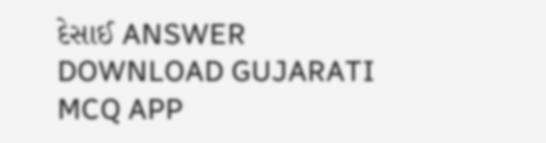દેસાઈ ANSWER DOWNLOAD GUJARATI MCQ APP